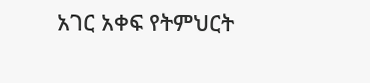አገር አቀፍ የትምህርት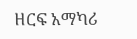ዘርፍ አማካሪ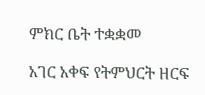ምክር ቤት ተቋቋመ

አገር አቀፍ የትምህርት ዘርፍ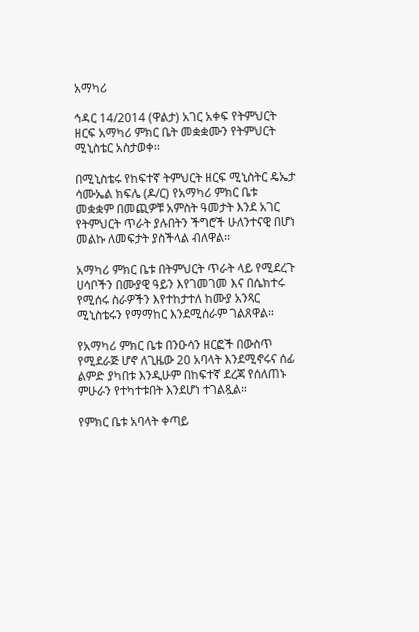አማካሪ

ኅዳር 14/2014 (ዋልታ) አገር አቀፍ የትምህርት ዘርፍ አማካሪ ምክር ቤት መቋቋሙን የትምህርት ሚኒስቴር አስታወቀ፡፡

በሚኒስቴሩ የከፍተኛ ትምህርት ዘርፍ ሚኒስትር ዴኤታ ሳሙኤል ክፍሌ (ዶ/ር) የአማካሪ ምክር ቤቱ መቋቋም በመጪዎቹ አምስት ዓመታት እንደ አገር የትምህርት ጥራት ያሉበትን ችግሮች ሁለንተናዊ በሆነ መልኩ ለመፍታት ያስችላል ብለዋል፡፡

አማካሪ ምክር ቤቱ በትምህርት ጥራት ላይ የሚደረጉ ሀሳቦችን በሙያዊ ዓይን እየገመገመ እና በሴክተሩ የሚሰሩ ስራዎችን እየተከታተለ ከሙያ አንጻር ሚኒስቴሩን የማማከር እንደሚሰራም ገልጸዋል።

የአማካሪ ምክር ቤቱ በንዑሳን ዘርፎች በውስጥ የሚደራጅ ሆኖ ለጊዜው 20 አባላት እንደሚኖሩና ሰፊ ልምድ ያካበቱ እንዲሁም በከፍተኛ ደረጃ የሰለጠኑ ምሁራን የተካተቱበት እንደሆነ ተገልጿል።

የምክር ቤቱ አባላት ቀጣይ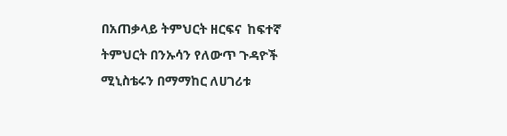በአጠቃላይ ትምህርት ዘርፍና  ከፍተኛ ትምህርት በንኡሳን የለውጥ ጉዳዮች ሚኒስቴሩን በማማከር ለሀገሪቱ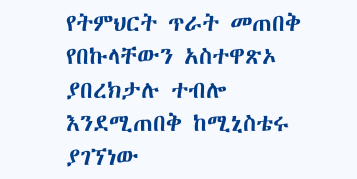የትምህርት ጥራት መጠበቅ የበኩላቸውን አስተዋጽኦ ያበረክታሉ ተብሎ እንደሚጠበቅ ከሚኒስቴሩ ያገኘነው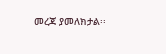መረጃ ያመለክታል፡፡